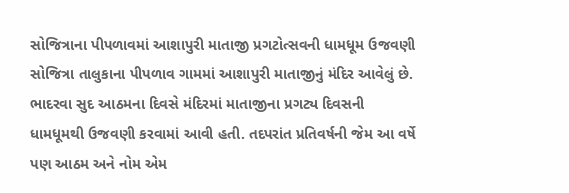સોજિત્રાના પીપળાવમાં આશાપુરી માતાજી પ્રગટોત્સવની ધામધૂમ ઉજવણી
સોજિત્રા તાલુકાના પીપળાવ ગામમાં આશાપુરી માતાજીનું મંદિર આવેલું છે. ભાદરવા સુદ આઠમના દિવસે મંદિરમાં માતાજીના પ્રગટ્ય દિવસની ધામધૂમથી ઉજવણી કરવામાં આવી હતી. તદપરાંત પ્રતિવર્ષની જેમ આ વર્ષે પણ આઠમ અને નોમ એમ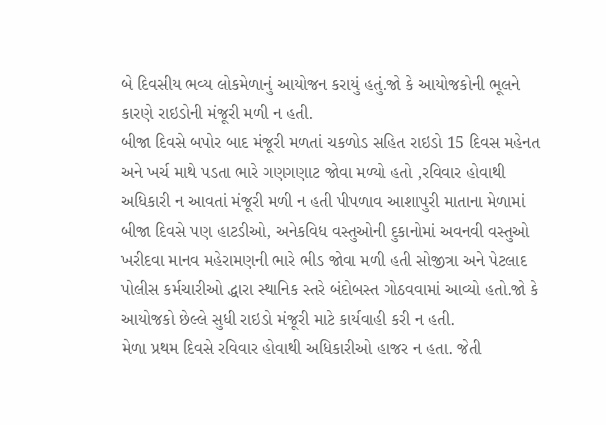બે દિવસીય ભવ્ય લોકમેળાનું આયોજન કરાયું હતું.જો કે આયોજકોની ભૂલને કારણે રાઇડોની મંજૂરી મળી ન હતી.
બીજા દિવસે બપોર બાદ મંજૂરી મળતાં ચકળોડ સહિત રાઇડો 15 દિવસ મહેનત અને ખર્ચ માથે પડતા ભારે ગણગણાટ જોવા મળ્યો હતો ,રવિવાર હોવાથી અધિકારી ન આવતાં મંજૂરી મળી ન હતી પીપળાવ આશાપુરી માતાના મેળામાં બીજા દિવસે પણ હાટડીઓ, અનેકવિધ વસ્તુઓની દુકાનોમાં અવનવી વસ્તુઓ ખરીદવા માનવ મહેરામણની ભારે ભીડ જોવા મળી હતી સોજીત્રા અને પેટલાદ પોલીસ કર્મચારીઓ દ્ધારા સ્થાનિક સ્તરે બંદોબસ્ત ગોઠવવામાં આવ્યો હતો.જો કે આયોજકો છેલ્લે સુધી રાઇડો મંજૂરી માટે કાર્યવાહી કરી ન હતી.
મેળા પ્રથમ દિવસે રવિવાર હોવાથી અધિકારીઓ હાજર ન હતા. જેતી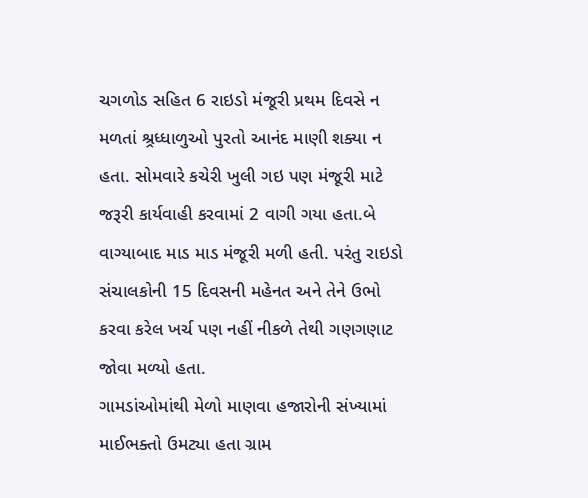ચગળોડ સહિત 6 રાઇડો મંજૂરી પ્રથમ દિવસે ન મળતાં શ્ર્રધ્ધાળુઓ પુરતો આનંદ માણી શક્યા ન હતા. સોમવારે કચેરી ખુલી ગઇ પણ મંજૂરી માટે જરૂરી કાર્યવાહી કરવામાં 2 વાગી ગયા હતા.બે વાગ્યાબાદ માડ માડ મંજૂરી મળી હતી. પરંતુ રાઇડો સંચાલકોની 15 દિવસની મહેનત અને તેને ઉભો કરવા કરેલ ખર્ચ પણ નહીં નીકળે તેથી ગણગણાટ જોવા મળ્યો હતા.
ગામડાંઓમાંથી મેળો માણવા હજારોની સંખ્યામાં માઈભક્તો ઉમટ્યા હતા ગ્રામ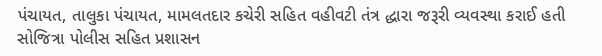પંચાયત, તાલુકા પંચાયત, મામલતદાર કચેરી સહિત વહીવટી તંત્ર દ્ધારા જરૂરી વ્યવસ્થા કરાઈ હતી સોજિત્રા પોલીસ સહિત પ્રશાસન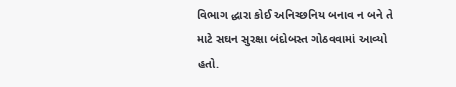વિભાગ દ્ધારા કોઈ અનિચ્છનિય બનાવ ન બને તે માટે સઘન સુરક્ષા બંદોબસ્ત ગોઠવવામાં આવ્યો હતો.